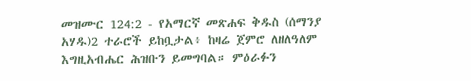መዝሙር 124:2 - የአማርኛ መጽሐፍ ቅዱስ (ሰማንያ አሃዱ)2 ተራሮች ይከቧታል፥ ከዛሬ ጀምሮ ለዘለዓለም እግዚአብሔር ሕዝቡን ይመግባል። ምዕራፉን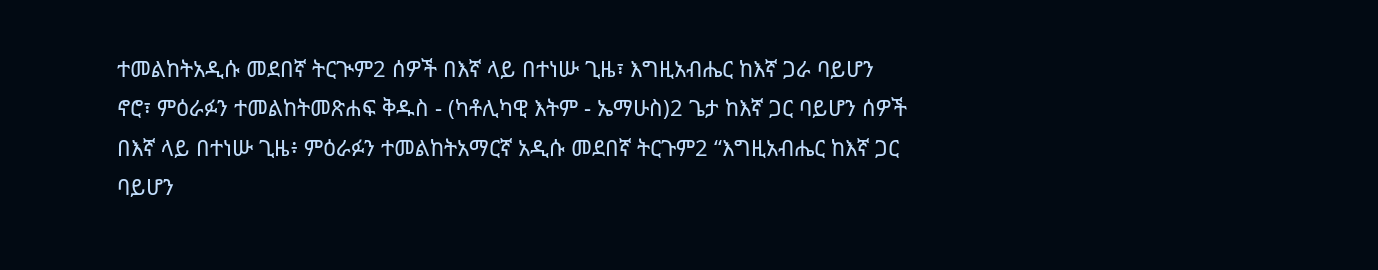ተመልከትአዲሱ መደበኛ ትርጒም2 ሰዎች በእኛ ላይ በተነሡ ጊዜ፣ እግዚአብሔር ከእኛ ጋራ ባይሆን ኖሮ፣ ምዕራፉን ተመልከትመጽሐፍ ቅዱስ - (ካቶሊካዊ እትም - ኤማሁስ)2 ጌታ ከእኛ ጋር ባይሆን ሰዎች በእኛ ላይ በተነሡ ጊዜ፥ ምዕራፉን ተመልከትአማርኛ አዲሱ መደበኛ ትርጉም2 “እግዚአብሔር ከእኛ ጋር ባይሆን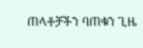ጠላቶቻችን ባጠቁን ጊዜ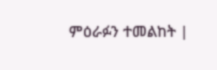ምዕራፉን ተመልከት |